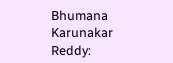Bhumana Karunakar Reddy: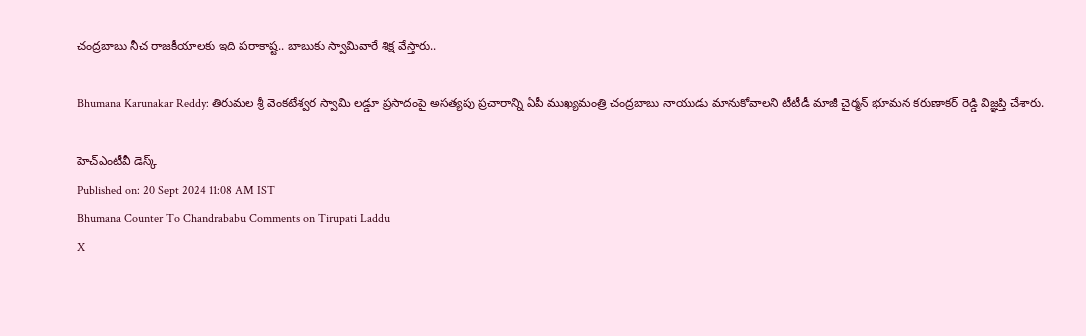చంద్రబాబు నీచ రాజకీయాలకు ఇది పరాకాష్ట.. బాబుకు స్వామివారే శిక్ష వేస్తారు..

Bhumana Karunakar Reddy: తిరుమల శ్రీ వెంకటేశ్వర స్వామి లడ్డూ ప్రసాదంపై అసత్యపు ప్రచారాన్ని ఏపీ ముఖ్యమంత్రి చంద్రబాబు నాయుడు మానుకోవాలని టీటీడీ మాజీ చైర్మన్ భూమన కరుణాకర్ రెడ్డి విజ్ఞప్తి చేశారు.

హెచ్ఎంటీవీ డెస్క్
Published on: 20 Sept 2024 11:08 AM IST
Bhumana Counter To Chandrababu Comments on Tirupati Laddu
X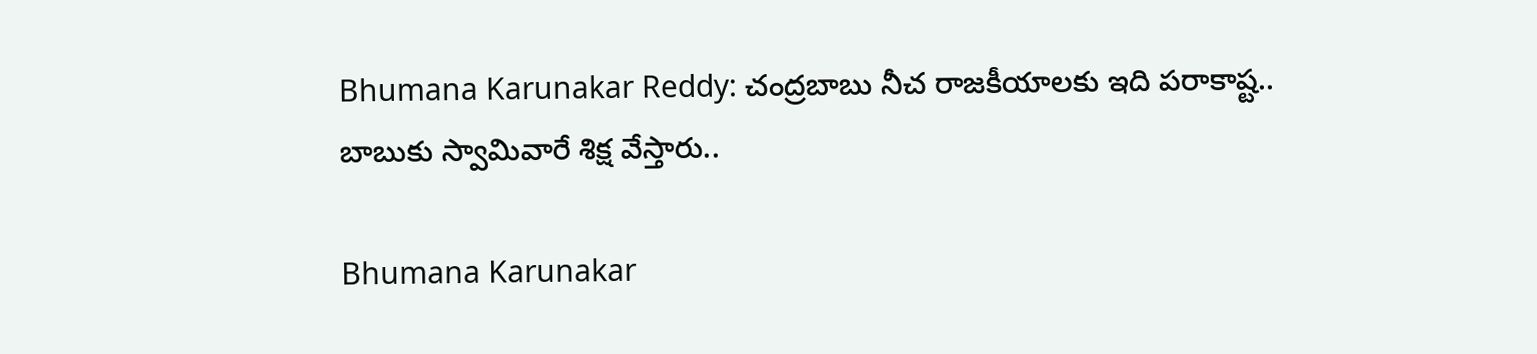Bhumana Karunakar Reddy: చంద్రబాబు నీచ రాజకీయాలకు ఇది పరాకాష్ట.. బాబుకు స్వామివారే శిక్ష వేస్తారు..

Bhumana Karunakar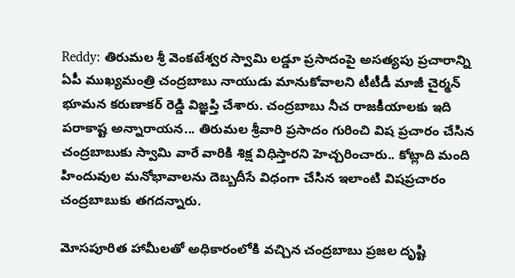Reddy: తిరుమల శ్రీ వెంకటేశ్వర స్వామి లడ్డూ ప్రసాదంపై అసత్యపు ప్రచారాన్ని ఏపీ ముఖ్యమంత్రి చంద్రబాబు నాయుడు మానుకోవాలని టీటీడీ మాజీ చైర్మన్ భూమన కరుణాకర్ రెడ్డి విజ్ఞప్తి చేశారు. చంద్రబాబు నీచ రాజకీయాలకు ఇది పరాకాష్ట అన్నారాయన... తిరుమల శ్రీవారి ప్రసాదం గురించి విష ప్రచారం చేసిన చంద్రబాబుకు స్వామి వారే వారికి శిక్ష విధిస్తారని హెచ్చరించారు.. కోట్లాది మంది హిందువుల మనోభావాలను దెబ్బదీసే విధంగా చేసిన ఇలాంటి విషప్రచారం చంద్రబాబుకు తగదన్నారు.

మోసపూరిత హామీలతో అధికారంలోకి వచ్చిన చంద్రబాబు ప్రజల దృష్టి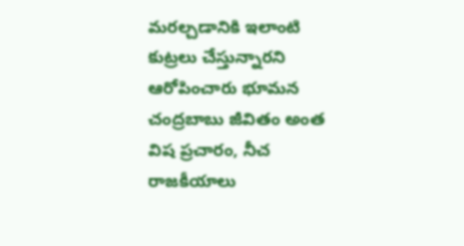మరల్చడానికి ఇలాంటి కుట్రలు చేస్తున్నారని ఆరోపించారు భూమన చంద్రబాబు జీవితం అంత విష ప్రచారం, నీచ రాజకీయాలు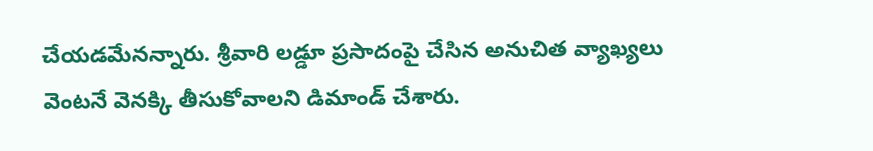చేయడమేనన్నారు. శ్రీవారి లడ్డూ ప్రసాదంపై చేసిన అనుచిత వ్యాఖ్యలు వెంటనే వెనక్కి తీసుకోవాలని డిమాండ్ చేశారు.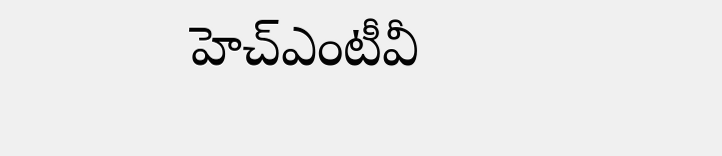హెచ్ఎంటీవీ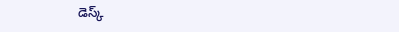డెస్క్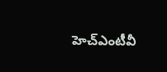హెచ్ఎంటీవీ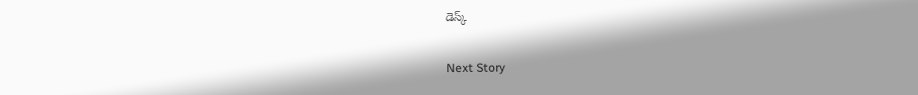డెస్క్

Next Story